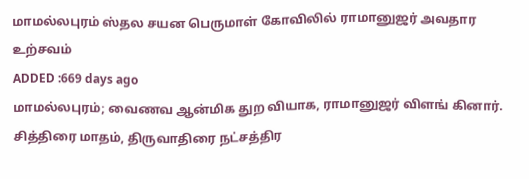மாமல்லபுரம் ஸ்தல சயன பெருமாள் கோவிலில் ராமானுஜர் அவதார உற்சவம்
ADDED :669 days ago
மாமல்லபுரம்; வைணவ ஆன்மிக துற வியாக, ராமானுஜர் விளங் கினார். சித்திரை மாதம், திருவாதிரை நட்சத்திர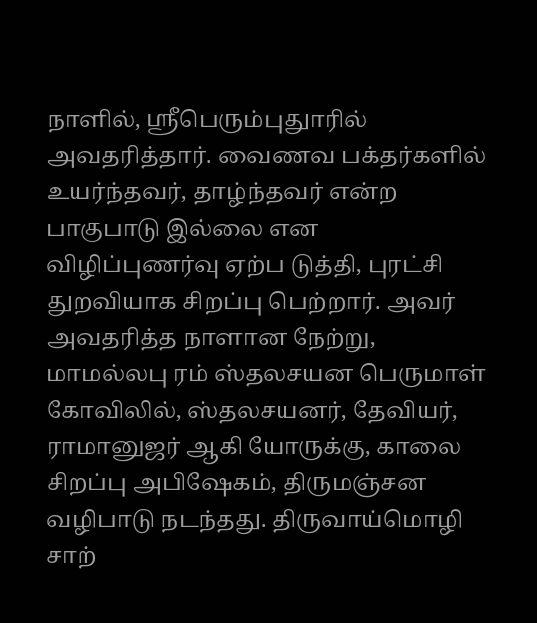நாளில், ஸ்ரீபெரும்புதுாரில் அவதரித்தார். வைணவ பக்தர்களில் உயர்ந்தவர், தாழ்ந்தவர் என்ற பாகுபாடு இல்லை என விழிப்புணர்வு ஏற்ப டுத்தி, புரட்சி துறவியாக சிறப்பு பெற்றார். அவர் அவதரித்த நாளான நேற்று, மாமல்லபு ரம் ஸ்தலசயன பெருமாள் கோவிலில், ஸ்தலசயனர், தேவியர், ராமானுஜர் ஆகி யோருக்கு, காலை சிறப்பு அபிஷேகம், திருமஞ்சன வழிபாடு நடந்தது. திருவாய்மொழி சாற்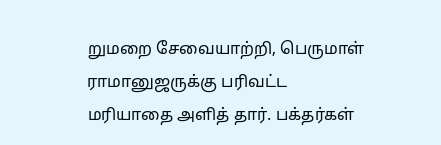றுமறை சேவையாற்றி, பெருமாள் ராமானுஜருக்கு பரிவட்ட மரியாதை அளித் தார். பக்தர்கள்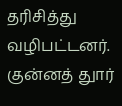தரிசித்து வழிபட்டனர். குன்னத் துார்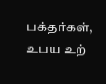பக்தர்கள், உபய உற்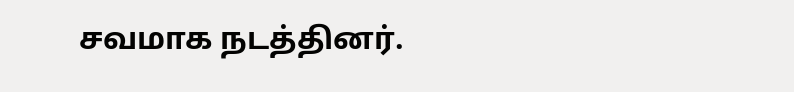சவமாக நடத்தினர்.